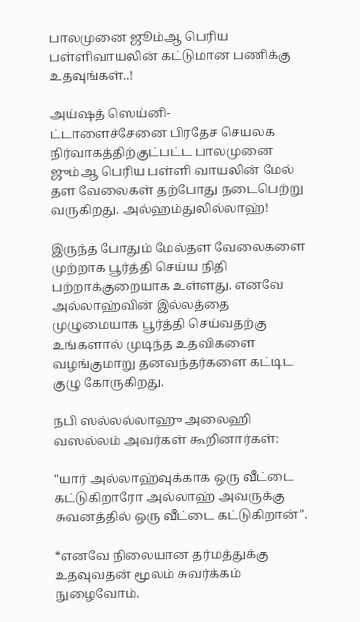பாலமுனை ஜூம்ஆ பெரிய பள்ளிவாயலின் கட்டுமான பணிக்கு உதவுங்கள்..!

அய்ஷத் ஸெய்னி-
ட்டாளைச்சேனை பிரதேச செயலக நிர்வாகத்திற்குட்பட்ட பாலமுனை ஜும்ஆ பெரிய பள்ளி வாயலின் மேல் தள வேலைகள் தற்போது நடைபெற்று வருகிறது. அல்ஹம்துலில்லாஹ்!

இருந்த போதும் மேல்தள வேலைகளை முற்றாக பூர்த்தி செய்ய நிதி பற்றாக்குறையாக உள்ளது. எனவே அல்லாஹ்வின் இல்லத்தை முழுமையாக பூர்த்தி செய்வதற்கு உங்களால் முடிந்த உதவிகளை வழங்குமாறு தனவந்தர்களை கட்டிட குழு கோருகிறது.

நபி ஸல்லல்லாஹு அலைஹி வஸல்லம் அவர்கள் கூறினார்கள்:

"யார் அல்லாஹ்வுக்காக ஒரு வீட்டை கட்டுகிறாரோ அல்லாஹ் அவருக்கு சுவனத்தில் ஒரு வீட்டை கட்டுகிறான்".

*எனவே நிலையான தர்மத்துக்கு உதவுவதன் மூலம் சுவர்க்கம் நுழைவோம்.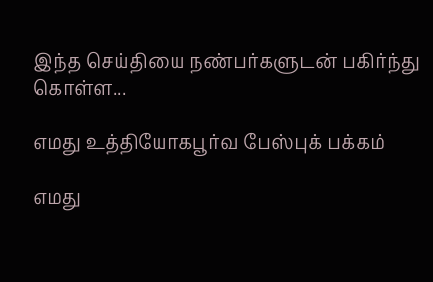இந்த செய்தியை நண்பர்களுடன் பகிர்ந்து கொள்ள...

எமது உத்தியோகபூர்வ பேஸ்புக் பக்கம்

எமது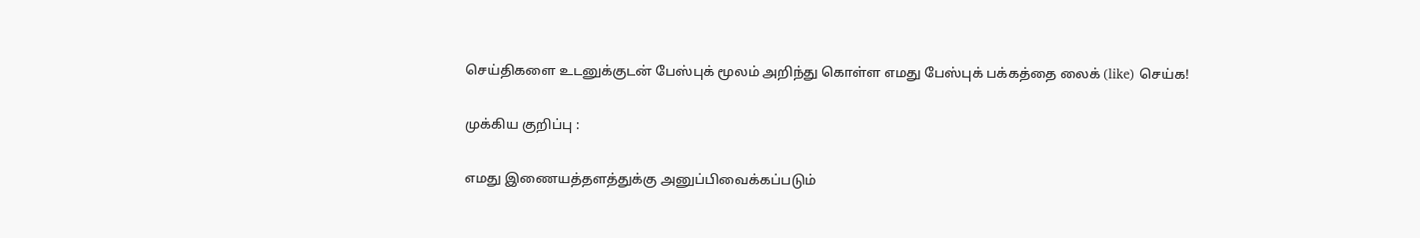செய்திகளை உடனுக்குடன் பேஸ்புக் மூலம் அறிந்து கொள்ள எமது பேஸ்புக் பக்கத்தை லைக் (like) செய்க!

முக்கிய குறிப்பு :

எமது இணையத்தளத்துக்கு அனுப்பிவைக்கப்படும்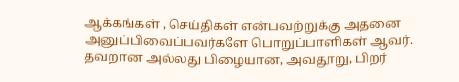ஆக்கங்கள் , செய்திகள் என்பவற்றுக்கு அதனை அனுப்பிவைப்பவர்களே பொறுப்பாளிகள் ஆவர். தவறான அல்லது பிழையான, அவதூறு, பிறர்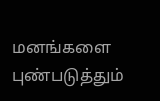மனங்களை புண்படுத்தும்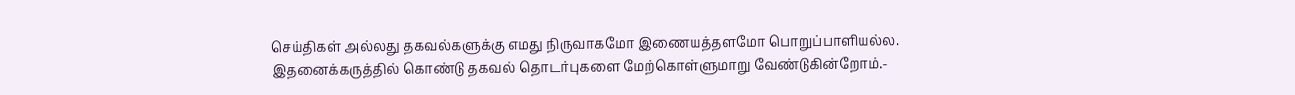செய்திகள் அல்லது தகவல்களுக்கு எமது நிருவாகமோ இணையத்தளமோ பொறுப்பாளியல்ல. இதனைக்கருத்தில் கொண்டு தகவல் தொடர்புகளை மேற்கொள்ளுமாறு வேண்டுகின்றோம்.-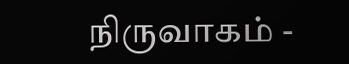நிருவாகம் -